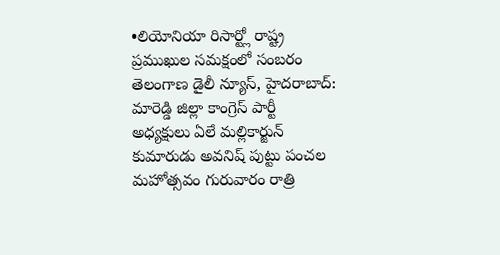•లియోనియా రిసార్ట్లో రాష్ట్ర ప్రముఖుల సమక్షంలో సంబరం
తెలంగాణ డైలీ న్యూస్, హైదరాబాద్: మారెడ్డి జిల్లా కాంగ్రెస్ పార్టీ అధ్యక్షులు ఏలే మల్లికార్జున్ కుమారుడు అవనిష్ పుట్టు పంచల మహోత్సవం గురువారం రాత్రి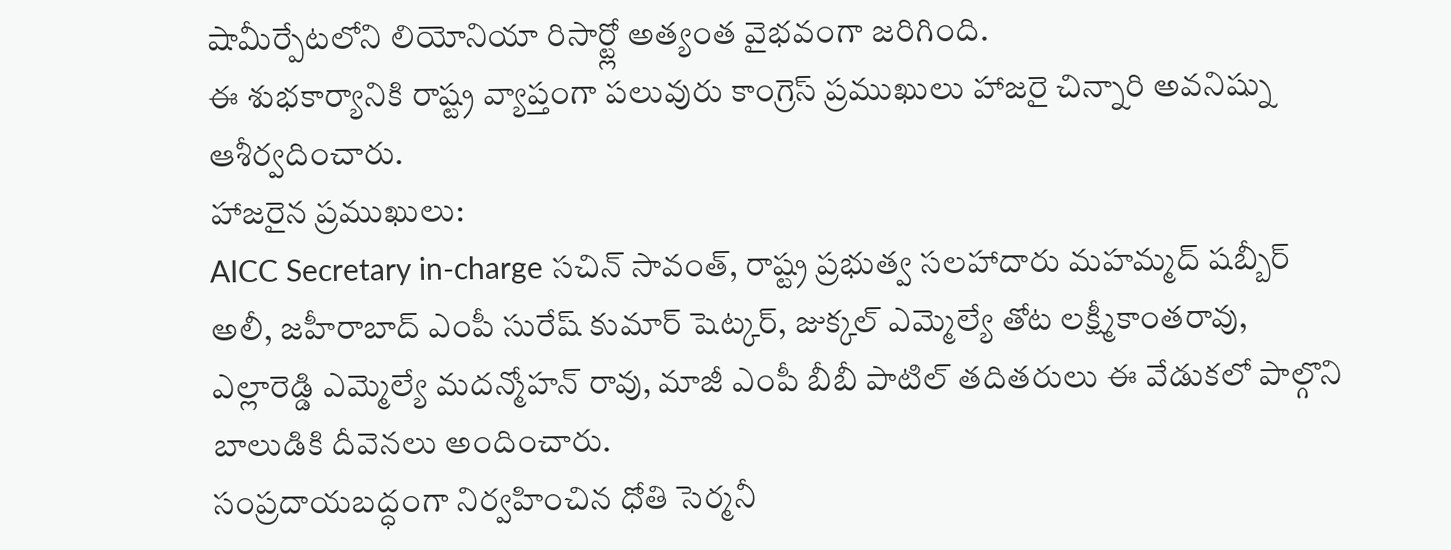షామీర్పేటలోని లియోనియా రిసార్ట్లో అత్యంత వైభవంగా జరిగింది.
ఈ శుభకార్యానికి రాష్ట్ర వ్యాప్తంగా పలువురు కాంగ్రెస్ ప్రముఖులు హాజరై చిన్నారి అవనిష్ను ఆశీర్వదించారు.
హాజరైన ప్రముఖులు:
AICC Secretary in-charge సచిన్ సావంత్, రాష్ట్ర ప్రభుత్వ సలహాదారు మహమ్మద్ షబ్బీర్ అలీ, జహీరాబాద్ ఎంపీ సురేష్ కుమార్ షెట్కర్, జుక్కల్ ఎమ్మెల్యే తోట లక్ష్మీకాంతరావు, ఎల్లారెడ్డి ఎమ్మెల్యే మదన్మోహన్ రావు, మాజీ ఎంపీ బీబీ పాటిల్ తదితరులు ఈ వేడుకలో పాల్గొని బాలుడికి దీవెనలు అందించారు.
సంప్రదాయబద్ధంగా నిర్వహించిన ధోతి సెర్మనీ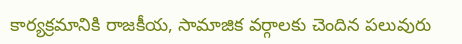కార్యక్రమానికి రాజకీయ, సామాజిక వర్గాలకు చెందిన పలువురు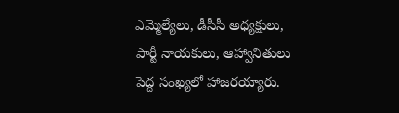ఎమ్మెల్యేలు, డీసీసీ అధ్యక్షులు, పార్టీ నాయకులు, ఆహ్వానితులు పెద్ద సంఖ్యలో హాజరయ్యారు.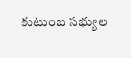కుటుంబ సభ్యుల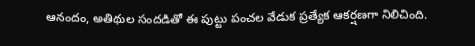ఆనందం, అతిథుల సందడితో ఈ పుట్టు పంచల వేడుక ప్రత్యేక ఆకర్షణగా నిలిచింది.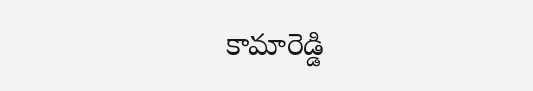కామారెడ్డి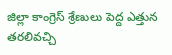జిల్లా కాంగ్రెస్ శ్రేణులు పెద్ద ఎత్తున తరలివచ్చి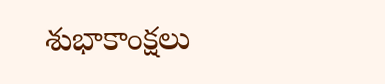శుభాకాంక్షలు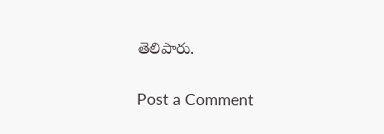తెలిపారు.

Post a Comment